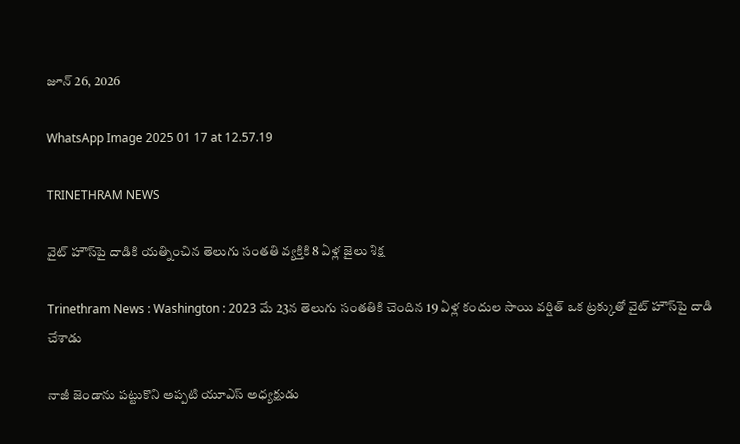జూన్ 26, 2026

WhatsApp Image 2025 01 17 at 12.57.19

TRINETHRAM NEWS

వైట్ హౌస్‌పై దాడికి యత్నించిన తెలుగు సంతతి వ్యక్తికి 8 ఏళ్ల జైలు శిక్ష

Trinethram News : Washington : 2023 మే 23న తెలుగు సంతతికి చెందిన 19 ఏళ్ల కందుల సాయి వర్షిత్ ఒక ట్రక్కుతో వైట్ హౌస్‌పై దాడి చేశాడు

నాజీ జెండాను పట్టుకొని అప్పటి యూఎస్ అధ్యక్షుడు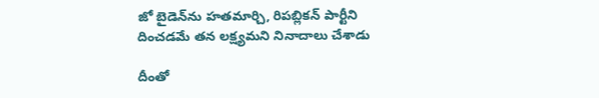జో బైడెన్‌ను హతమార్చి, రిపబ్లికన్ పార్టీని దించడమే తన లక్ష్యమని నినాదాలు చేశాడు

దీంతో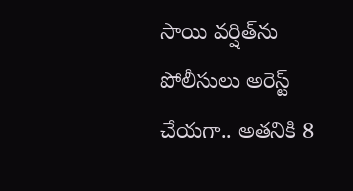సాయి వర్షిత్‌ను పోలీసులు అరెస్ట్ చేయగా.. అతనికి 8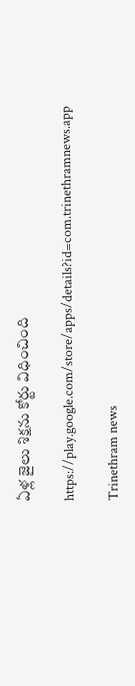ఏళ్ల జైలు శిక్షను కోర్టు విధించింది

https://play.google.com/store/apps/details?id=com.trinethramnews.app

Trinethram news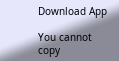Download App

You cannot copy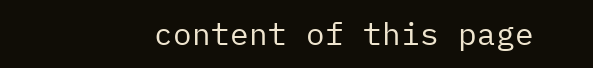content of this page